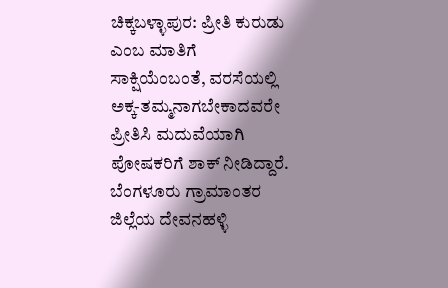ಚಿಕ್ಕಬಳ್ಳಾಪುರ: ಪ್ರೀತಿ ಕುರುಡು ಎಂಬ ಮಾತಿಗೆ ಸಾಕ್ಷಿಯೆಂಬಂತೆ, ವರಸೆಯಲ್ಲಿ ಅಕ್ಕ-ತಮ್ಮನಾಗಬೇಕಾದವರೇ ಪ್ರೀತಿಸಿ ಮದುವೆಯಾಗಿ ಪೋಷಕರಿಗೆ ಶಾಕ್ ನೀಡಿದ್ದಾರೆ. ಬೆಂಗಳೂರು ಗ್ರಾಮಾಂತರ ಜಿಲ್ಲೆಯ ದೇವನಹಳ್ಳಿ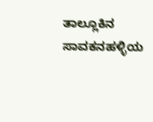ತಾಲ್ಲೂಕಿನ ಸಾವಕನಹಳ್ಳಿಯ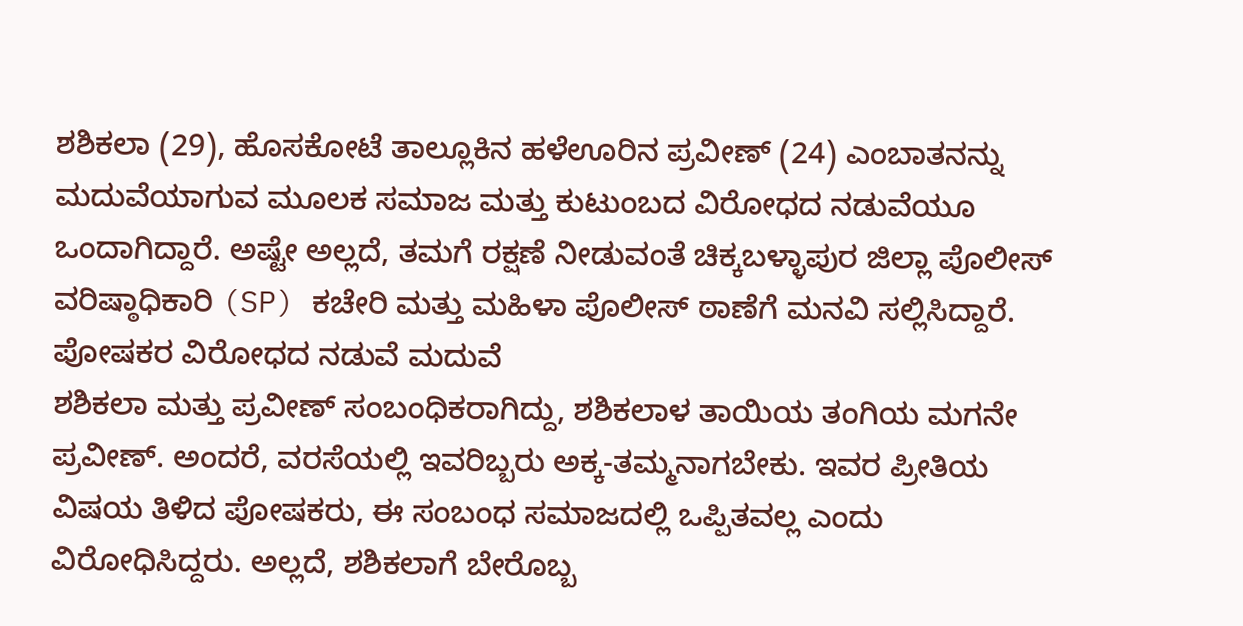ಶಶಿಕಲಾ (29), ಹೊಸಕೋಟೆ ತಾಲ್ಲೂಕಿನ ಹಳೆಊರಿನ ಪ್ರವೀಣ್ (24) ಎಂಬಾತನನ್ನು ಮದುವೆಯಾಗುವ ಮೂಲಕ ಸಮಾಜ ಮತ್ತು ಕುಟುಂಬದ ವಿರೋಧದ ನಡುವೆಯೂ ಒಂದಾಗಿದ್ದಾರೆ. ಅಷ್ಟೇ ಅಲ್ಲದೆ, ತಮಗೆ ರಕ್ಷಣೆ ನೀಡುವಂತೆ ಚಿಕ್ಕಬಳ್ಳಾಪುರ ಜಿಲ್ಲಾ ಪೊಲೀಸ್ ವರಿಷ್ಠಾಧಿಕಾರಿ (SP) ಕಚೇರಿ ಮತ್ತು ಮಹಿಳಾ ಪೊಲೀಸ್ ಠಾಣೆಗೆ ಮನವಿ ಸಲ್ಲಿಸಿದ್ದಾರೆ.
ಪೋಷಕರ ವಿರೋಧದ ನಡುವೆ ಮದುವೆ
ಶಶಿಕಲಾ ಮತ್ತು ಪ್ರವೀಣ್ ಸಂಬಂಧಿಕರಾಗಿದ್ದು, ಶಶಿಕಲಾಳ ತಾಯಿಯ ತಂಗಿಯ ಮಗನೇ ಪ್ರವೀಣ್. ಅಂದರೆ, ವರಸೆಯಲ್ಲಿ ಇವರಿಬ್ಬರು ಅಕ್ಕ-ತಮ್ಮನಾಗಬೇಕು. ಇವರ ಪ್ರೀತಿಯ ವಿಷಯ ತಿಳಿದ ಪೋಷಕರು, ಈ ಸಂಬಂಧ ಸಮಾಜದಲ್ಲಿ ಒಪ್ಪಿತವಲ್ಲ ಎಂದು ವಿರೋಧಿಸಿದ್ದರು. ಅಲ್ಲದೆ, ಶಶಿಕಲಾಗೆ ಬೇರೊಬ್ಬ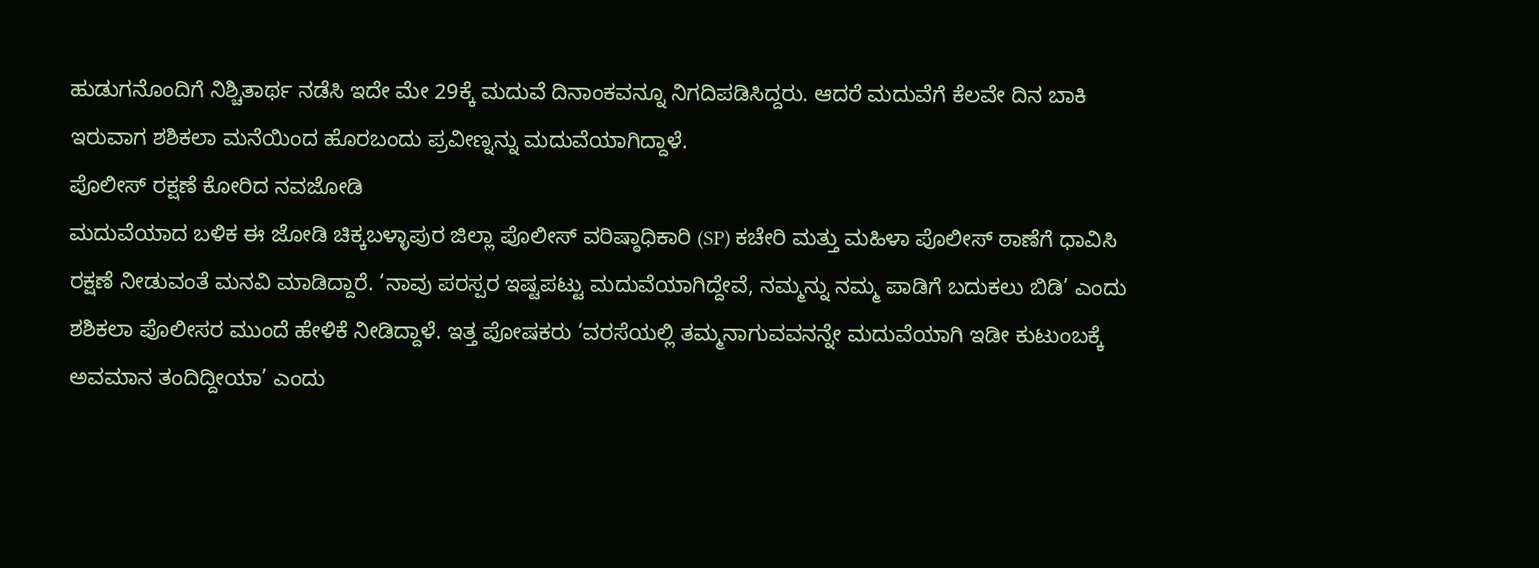ಹುಡುಗನೊಂದಿಗೆ ನಿಶ್ಚಿತಾರ್ಥ ನಡೆಸಿ ಇದೇ ಮೇ 29ಕ್ಕೆ ಮದುವೆ ದಿನಾಂಕವನ್ನೂ ನಿಗದಿಪಡಿಸಿದ್ದರು. ಆದರೆ ಮದುವೆಗೆ ಕೆಲವೇ ದಿನ ಬಾಕಿ ಇರುವಾಗ ಶಶಿಕಲಾ ಮನೆಯಿಂದ ಹೊರಬಂದು ಪ್ರವೀಣ್ನನ್ನು ಮದುವೆಯಾಗಿದ್ದಾಳೆ.
ಪೊಲೀಸ್ ರಕ್ಷಣೆ ಕೋರಿದ ನವಜೋಡಿ
ಮದುವೆಯಾದ ಬಳಿಕ ಈ ಜೋಡಿ ಚಿಕ್ಕಬಳ್ಳಾಪುರ ಜಿಲ್ಲಾ ಪೊಲೀಸ್ ವರಿಷ್ಠಾಧಿಕಾರಿ (SP) ಕಚೇರಿ ಮತ್ತು ಮಹಿಳಾ ಪೊಲೀಸ್ ಠಾಣೆಗೆ ಧಾವಿಸಿ ರಕ್ಷಣೆ ನೀಡುವಂತೆ ಮನವಿ ಮಾಡಿದ್ದಾರೆ. ‘ನಾವು ಪರಸ್ಪರ ಇಷ್ಟಪಟ್ಟು ಮದುವೆಯಾಗಿದ್ದೇವೆ, ನಮ್ಮನ್ನು ನಮ್ಮ ಪಾಡಿಗೆ ಬದುಕಲು ಬಿಡಿ’ ಎಂದು ಶಶಿಕಲಾ ಪೊಲೀಸರ ಮುಂದೆ ಹೇಳಿಕೆ ನೀಡಿದ್ದಾಳೆ. ಇತ್ತ ಪೋಷಕರು ‘ವರಸೆಯಲ್ಲಿ ತಮ್ಮನಾಗುವವನನ್ನೇ ಮದುವೆಯಾಗಿ ಇಡೀ ಕುಟುಂಬಕ್ಕೆ ಅವಮಾನ ತಂದಿದ್ದೀಯಾ’ ಎಂದು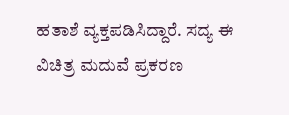ಹತಾಶೆ ವ್ಯಕ್ತಪಡಿಸಿದ್ದಾರೆ. ಸದ್ಯ ಈ ವಿಚಿತ್ರ ಮದುವೆ ಪ್ರಕರಣ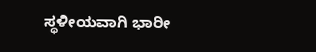ಸ್ಥಳೀಯವಾಗಿ ಭಾರೀ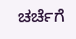ಚರ್ಚೆಗೆ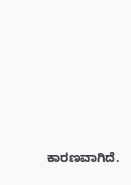ಕಾರಣವಾಗಿದೆ.